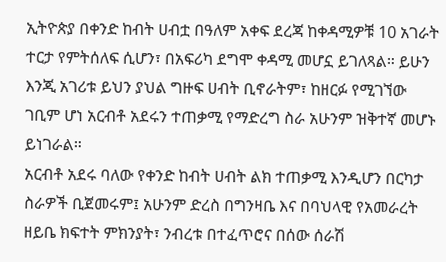ኢትዮጵያ በቀንድ ከብት ሀብቷ በዓለም አቀፍ ደረጃ ከቀዳሚዎቹ 10 አገራት ተርታ የምትሰለፍ ሲሆን፣ በአፍሪካ ደግሞ ቀዳሚ መሆኗ ይገለጻል። ይሁን እንጂ አገሪቱ ይህን ያህል ግዙፍ ሀብት ቢኖራትም፣ ከዘርፉ የሚገኘው ገቢም ሆነ አርብቶ አደሩን ተጠቃሚ የማድረግ ስራ አሁንም ዝቅተኛ መሆኑ ይነገራል።
አርብቶ አደሩ ባለው የቀንድ ከብት ሀብት ልክ ተጠቃሚ እንዲሆን በርካታ ስራዎች ቢጀመሩም፤ አሁንም ድረስ በግንዛቤ እና በባህላዊ የአመራረት ዘይቤ ክፍተት ምክንያት፣ ንብረቱ በተፈጥሮና በሰው ሰራሽ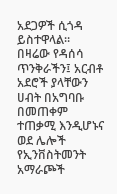አደጋዎች ሲጎዳ ይስተዋላል።
በዛሬው የዳሰሳ ጥንቅራችን፤ አርብቶ አደሮች ያላቸውን ሀብት በአግባቡ በመጠቀም ተጠቃሚ እንዲሆኑና ወደ ሌሎች የኢንቨስትመንት አማራጮች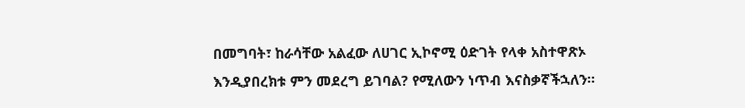በመግባት፣ ከራሳቸው አልፈው ለሀገር ኢኮኖሚ ዕድገት የላቀ አስተዋጽኦ እንዲያበረክቱ ምን መደረግ ይገባል? የሚለውን ነጥብ እናስቃኛችኋለን።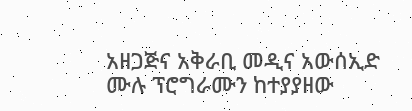አዘጋጅና አቅራቢ መዲና አውሰኢድ
ሙሉ ፕሮግራሙን ከተያያዘው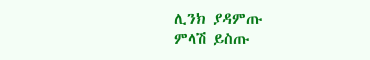ሊንክ ያዳምጡ
ምላሽ ይስጡ